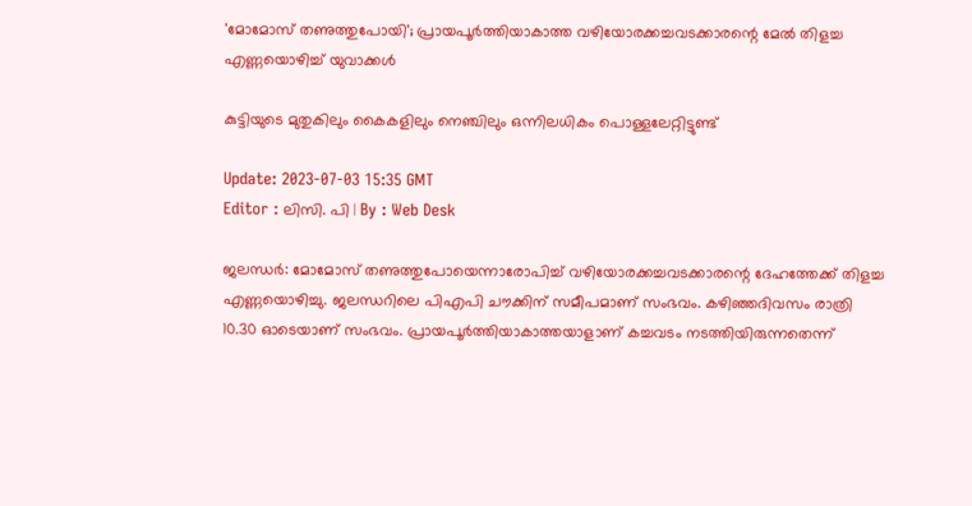'മോമോസ് തണുത്തുപോയി'; പ്രായപൂർത്തിയാകാത്ത വഴിയോരക്കച്ചവടക്കാരന്റെ മേൽ തിളച്ച എണ്ണയൊഴിച്ച് യുവാക്കള്‍

കുട്ടിയുടെ മുതുകിലും കൈകളിലും നെഞ്ചിലും ഒന്നിലധികം പൊള്ളലേറ്റിട്ടുണ്ട്

Update: 2023-07-03 15:35 GMT
Editor : ലിസി. പി | By : Web Desk

ജലന്ധര്‍: മോമോസ് തണുത്തുപോയെന്നാരോപിച്ച് വഴിയോരക്കച്ചവടക്കാരന്റെ ദേഹത്തേക്ക് തിളച്ച എണ്ണയൊഴിച്ചു. ജലന്ധറിലെ പിഎപി ചൗക്കിന് സമീപമാണ് സംഭവം. കഴിഞ്ഞദിവസം രാത്രി 10.30 ഓടെയാണ് സംഭവം. പ്രായപൂർത്തിയാകാത്തയാളാണ് കച്ചവടം നടത്തിയിരുന്നതെന്ന്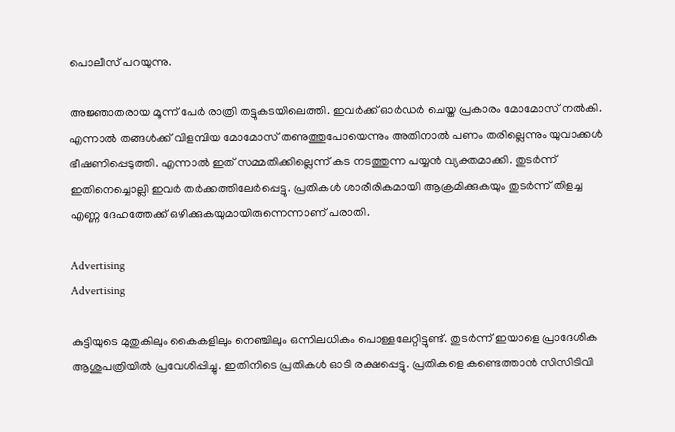പൊലീസ് പറയുന്നു.

അജ്ഞാതരായ മൂന്ന് പേർ രാത്രി തട്ടുകടയിലെത്തി. ഇവർക്ക് ഓർഡർ ചെയ്ത പ്രകാരം മോമോസ് നൽകി. എന്നാൽ തങ്ങൾക്ക് വിളമ്പിയ മോമോസ് തണുത്തുപോയെന്നും അതിനാൽ പണം തരില്ലെന്നും യുവാക്കൾ ഭീഷണിപ്പെടുത്തി. എന്നാൽ ഇത് സമ്മതിക്കില്ലെന്ന് കട നടത്തുന്ന പയ്യൻ വ്യക്തമാക്കി. തുടർന്ന് ഇതിനെച്ചൊല്ലി ഇവർ തർക്കത്തിലേർപ്പെട്ടു. പ്രതികൾ ശാരീരികമായി ആക്രമിക്കുകയും തുടർന്ന് തിളച്ച എണ്ണ ദേഹത്തേക്ക് ഒഴിക്കുകയുമായിരുന്നെന്നാണ് പരാതി.

Advertising
Advertising

കുട്ടിയുടെ മുതുകിലും കൈകളിലും നെഞ്ചിലും ഒന്നിലധികം പൊള്ളലേറ്റിട്ടുണ്ട്. തുടർന്ന് ഇയാളെ പ്രാദേശിക ആശുപത്രിയിൽ പ്രവേശിപ്പിച്ചു. ഇതിനിടെ പ്രതികൾ ഓടി രക്ഷപ്പെട്ടു. പ്രതികളെ കണ്ടെത്താൻ സിസിടിവി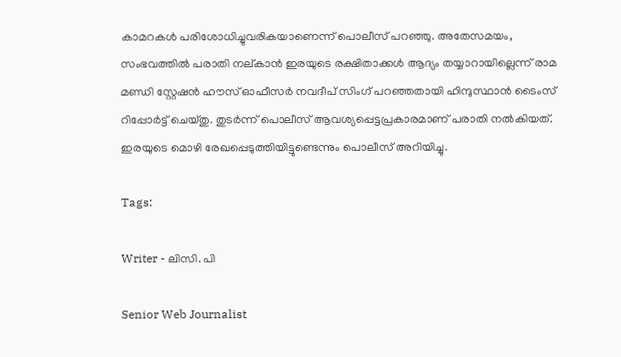കാമറകൾ പരിശോധിച്ചുവരികയാണെന്ന് പൊലീസ് പറഞ്ഞു. അതേസമയം, സംഭവത്തിൽ പരാതി നല്കാൻ ഇരയുടെ രക്ഷിതാക്കൾ ആദ്യം തയ്യാറായില്ലെന്ന് രാമ മണ്ഡി സ്റ്റേഷൻ ഹൗസ് ഓഫീസർ നവദീപ് സിംഗ് പറഞ്ഞതായി ഹിന്ദുസ്ഥാൻ ടൈംസ് റിപ്പോർട്ട് ചെയ്തു. തുടർന്ന് പൊലീസ് ആവശ്യപ്പെട്ടപ്രകാരമാണ് പരാതി നൽകിയത്. ഇരയുടെ മൊഴി രേഖപ്പെടുത്തിയിട്ടുണ്ടെന്നും പൊലീസ് അറിയിച്ചു.

Tags:

Writer - ലിസി. പി

Senior Web Journalist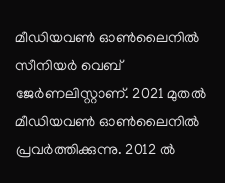മീഡിയവൺ ഓൺലൈനിൽ സീനിയർ വെബ് ജേർണലിസ്റ്റാണ്. 2021 മുതൽ മീഡിയവൺ ഓൺലൈനിൽ പ്രവർത്തിക്കുന്നു. 2012 ല്‍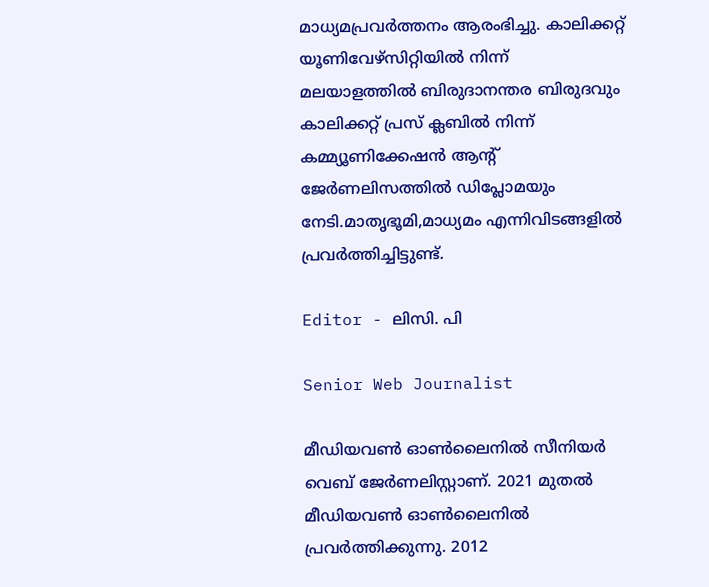മാധ്യമപ്രവര്‍ത്തനം ആരംഭിച്ചു. കാലിക്കറ്റ് യൂണിവേഴ്‌സിറ്റിയിൽ നിന്ന് മലയാളത്തിൽ ബിരുദാനന്തര ബിരുദവും കാലിക്കറ്റ് പ്രസ് ക്ലബിൽ നിന്ന് കമ്മ്യൂണിക്കേഷൻ ആന്റ് ജേർണലിസത്തിൽ ഡിപ്ലോമയും നേടി.മാതൃഭൂമി,മാധ്യമം എന്നിവിടങ്ങളിൽ പ്രവർത്തിച്ചിട്ടുണ്ട്.

Editor - ലിസി. പി

Senior Web Journalist

മീഡിയവൺ ഓൺലൈനിൽ സീനിയർ വെബ് ജേർണലിസ്റ്റാണ്. 2021 മുതൽ മീഡിയവൺ ഓൺലൈനിൽ പ്രവർത്തിക്കുന്നു. 2012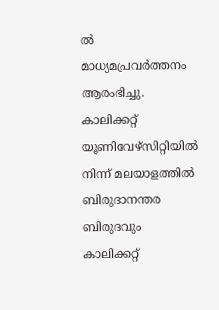ല്‍ മാധ്യമപ്രവര്‍ത്തനം ആരംഭിച്ചു. കാലിക്കറ്റ് യൂണിവേഴ്‌സിറ്റിയിൽ നിന്ന് മലയാളത്തിൽ ബിരുദാനന്തര ബിരുദവും കാലിക്കറ്റ്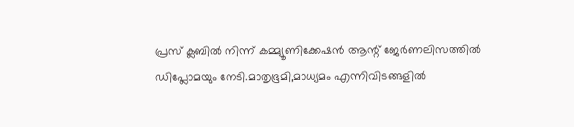പ്രസ് ക്ലബിൽ നിന്ന് കമ്മ്യൂണിക്കേഷൻ ആന്റ് ജേർണലിസത്തിൽ ഡിപ്ലോമയും നേടി.മാതൃഭൂമി,മാധ്യമം എന്നിവിടങ്ങളിൽ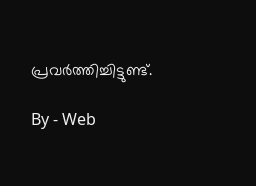പ്രവർത്തിച്ചിട്ടുണ്ട്.

By - Web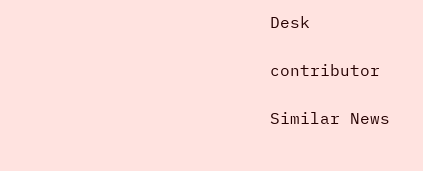Desk

contributor

Similar News